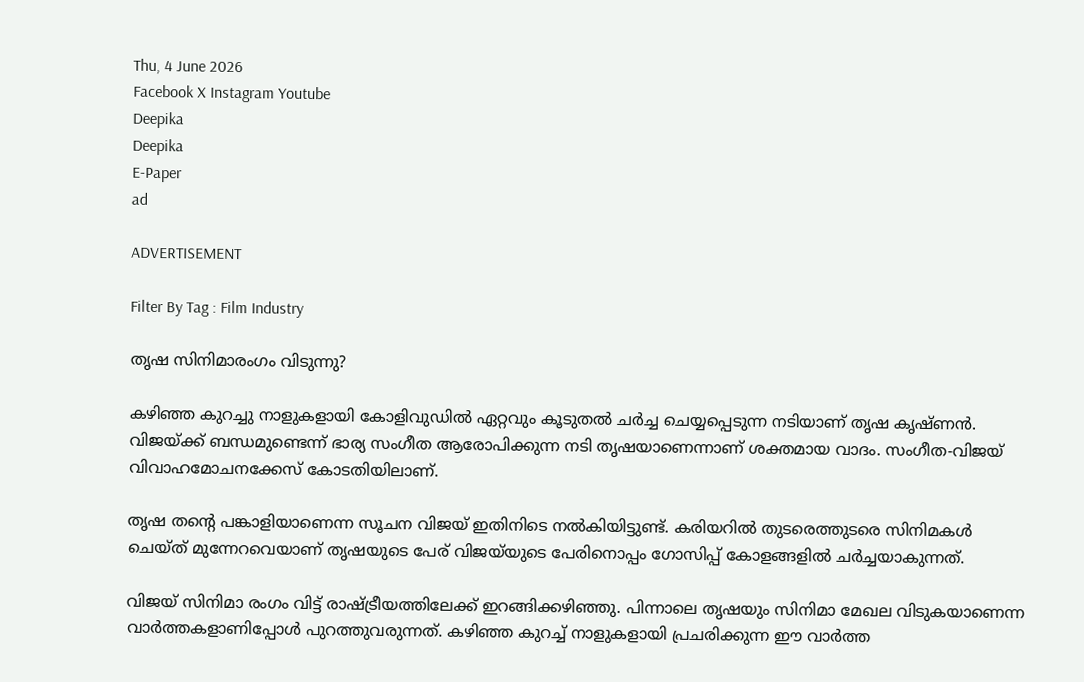Thu, 4 June 2026
Facebook X Instagram Youtube
Deepika
Deepika
E-Paper
ad

ADVERTISEMENT

Filter By Tag : Film Industry

തൃഷ സിനിമാരംഗം വിടുന്നു?

കഴിഞ്ഞ കുറച്ചു നാളുകളായി കോളിവുഡിൽ ഏറ്റവും കൂടുതൽ ചർച്ച ചെയ്യപ്പെടുന്ന നടിയാണ് തൃഷ കൃഷ്ണൻ. വിജയ്ക്ക് ബന്ധമുണ്ടെന്ന് ഭാര്യ സംഗീത ആരോപിക്കുന്ന നടി തൃഷയാണെന്നാണ് ശക്തമായ വാദം. സംഗീത-വിജയ് വിവാഹമോചനക്കേസ് കോടതിയിലാണ്.

തൃഷ തന്‍റെ പങ്കാളിയാണെന്ന സൂചന വിജയ് ഇതിനിടെ നൽകിയിട്ടുണ്ട്. കരിയറിൽ തുടരെത്തുടരെ സിനിമകൾ ചെയ്ത് മുന്നേറവെയാണ് തൃഷയുടെ പേര് വിജയ്‌യുടെ പേരിനൊപ്പം ഗോസിപ്പ് കോളങ്ങളിൽ ചർച്ചയാകുന്നത്.

വിജയ് സിനിമാ രംഗം വിട്ട് രാഷ്ട്രീയത്തിലേക്ക് ഇറങ്ങിക്കഴിഞ്ഞു. പിന്നാലെ തൃഷയും സിനിമാ മേഖല വിടുകയാണെന്ന വാർത്തകളാണിപ്പോൾ പുറത്തുവരുന്നത്. കഴിഞ്ഞ കുറച്ച് നാളുകളായി പ്രചരിക്കുന്ന ഈ വാർത്ത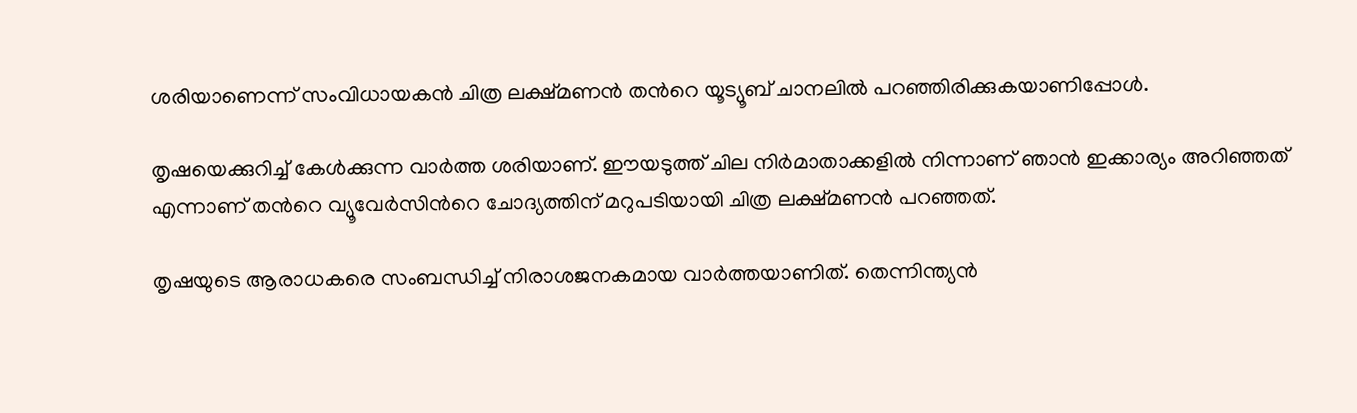ശരിയാണെന്ന് സംവിധായകൻ ചിത്ര ലക്ഷ്മണൻ തന്‍റെ യൂട്യൂബ് ചാനലിൽ പറഞ്ഞിരിക്കുകയാണിപ്പോൾ.

തൃഷയെക്കുറിച്ച് കേൾക്കുന്ന വാർത്ത ശരിയാണ്. ഈയടുത്ത് ചില നിർമാതാക്കളിൽ നിന്നാണ് ഞാൻ ഇക്കാര്യം അറിഞ്ഞത് എന്നാണ് തന്‍റെ വ്യൂവേർസിന്‍റെ ചോദ്യത്തിന് മറുപടിയായി ചിത്ര ലക്ഷ്മണൻ പറഞ്ഞത്.

തൃഷയുടെ ആരാധകരെ സംബന്ധിച്ച് നിരാശജനകമായ വാർത്തയാണിത്. തെന്നിന്ത്യൻ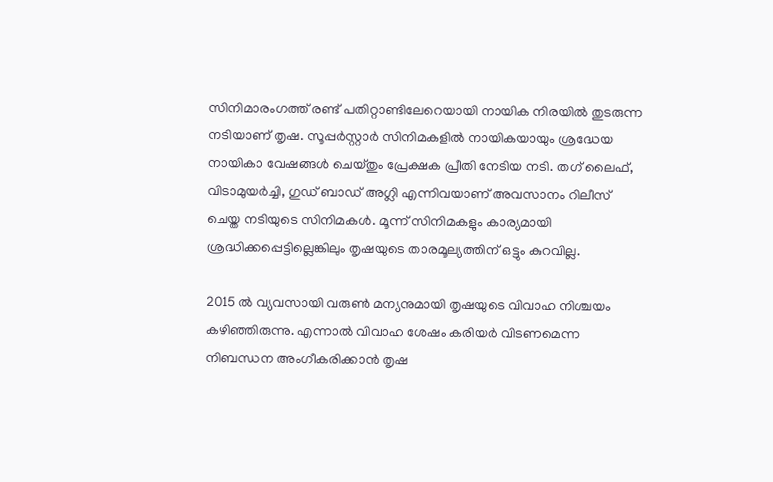സിനിമാരംഗത്ത് രണ്ട് പതിറ്റാണ്ടിലേറെയായി നായിക നിരയിൽ തുട‌രുന്ന നടിയാണ് തൃഷ. സൂപ്പർസ്റ്റാർ സിനിമകളിൽ നായികയായും ശ്രദ്ധേയ നായികാ വേഷങ്ങൾ ചെയ്തും പ്രേക്ഷക പ്രീതി നേടിയ നടി. തഗ് ലൈഫ്, വിടാമുയർച്ചി, ഗുഡ് ബാഡ് അഗ്ലി എന്നിവയാണ് അവസാനം റിലീസ് ചെയ്ത നടിയുടെ സിനിമകൾ. മൂന്ന് സിനിമകളും കാര്യമായി ശ്രദ്ധിക്കപ്പെട്ടില്ലെങ്കിലും തൃഷയുടെ താരമൂല്യത്തിന് ഒട്ടും കുറവില്ല.

2015 ൽ വ്യവസായി വരുൺ മന്യനുമായി തൃഷയുടെ വിവാഹ നിശ്ചയം കഴിഞ്ഞിരുന്നു. എന്നാൽ വിവാഹ ശേഷം കരിയർ വിടണമെന്ന നിബന്ധന അംഗീകരിക്കാൻ തൃഷ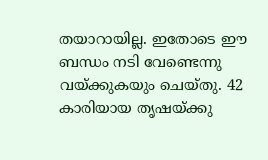തയാറായില്ല. ഇതോടെ ഈ ബന്ധം നടി വേണ്ടെന്നു വയ്ക്കുകയും ചെയ്തു. 42 കാരിയായ തൃഷയ്ക്കു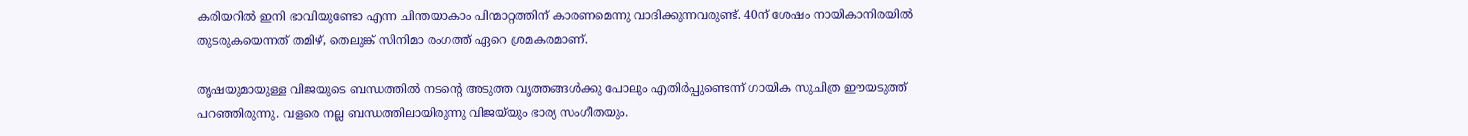കരിയറിൽ ഇനി ഭാവിയുണ്ടോ എന്ന ചിന്തയാകാം പിന്മാറ്റത്തിന് കാരണമെന്നു വാദിക്കുന്നവരുണ്ട്. 40ന് ശേഷം നായികാനിരയിൽ തുടരുകയെന്നത് തമിഴ്, തെലുങ്ക് സിനിമാ രംഗത്ത് ഏറെ ശ്രമകരമാണ്.

തൃഷയുമായുള്ള വിജയുടെ ബന്ധത്തിൽ നടന്‍റെ അടുത്ത വൃത്തങ്ങൾക്കു പോലും എതിർപ്പുണ്ടെന്ന് ഗായിക സുചിത്ര ഈയടുത്ത് പറഞ്ഞിരുന്നു. വളരെ നല്ല ബന്ധത്തിലായിരുന്നു വിജയ്‌യും ഭാര്യ സംഗീതയും.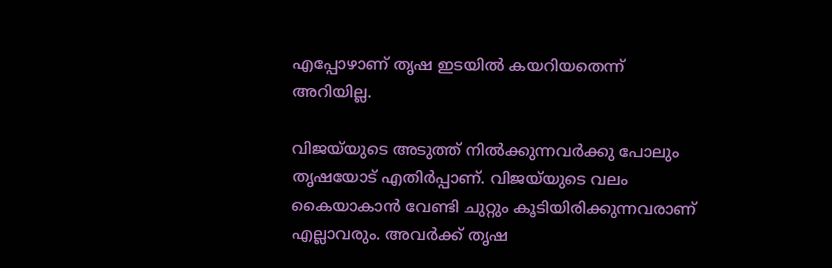എപ്പോഴാണ് തൃഷ ഇടയിൽ കയറിയതെന്ന് അറിയില്ല.

വിജയ്‌യുടെ അടുത്ത് നിൽക്കുന്നവർക്കു പോലും തൃഷയോട് എതിർപ്പാണ്. വിജയ്‌യുടെ വലം കൈയാകാൻ വേണ്ടി ചുറ്റും കൂടിയിരിക്കുന്നവരാണ് എല്ലാവരും. അവർക്ക് തൃഷ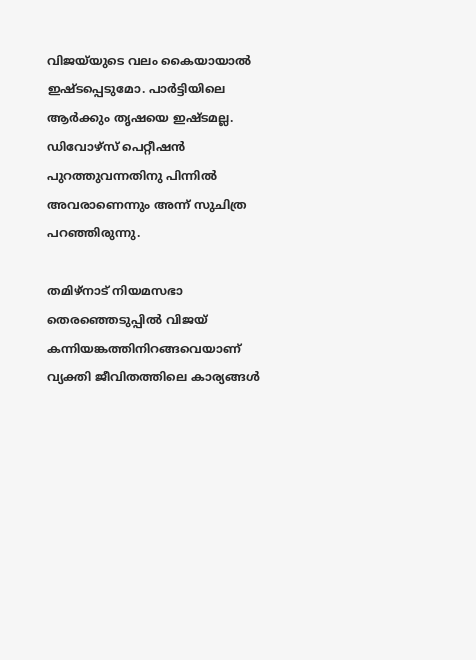വിജയ്‌യുടെ വലം കൈയായാൽ ഇഷ്‌ടപ്പെടുമോ. പാർട്ടിയിലെ ആർക്കും തൃഷയെ ഇഷ്ടമല്ല. ഡിവോഴ്സ് പെറ്റീഷൻ പുറത്തുവന്നതിനു പിന്നിൽ അവരാണെന്നും അന്ന് സുചിത്ര പറഞ്ഞിരുന്നു.

തമിഴ്നാട് നിയമസഭാ തെരഞ്ഞെടുപ്പിൽ വിജയ് കന്നിയങ്കത്തിനിറങ്ങവെയാണ് വ്യക്തി ജീവിതത്തിലെ കാര്യങ്ങൾ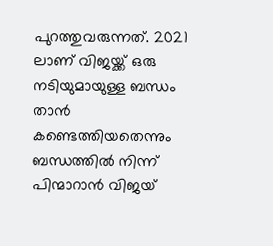പുറത്തുവരുന്നത്. 2021 ലാണ് വിജയ്ക്ക് ഒരു നടിയുമായുള്ള ബന്ധം താൻ കണ്ടെത്തിയതെന്നും ബന്ധത്തിൽ നിന്ന് പിന്മാറാൻ വിജയ്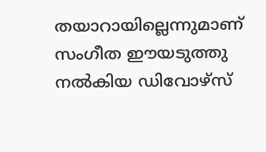തയാറായില്ലെന്നുമാണ് സംഗീത ഈയടുത്തു നൽകിയ ഡിവോഴ്സ്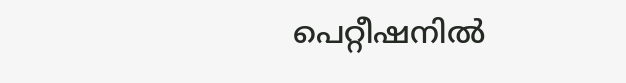പെറ്റീഷനിൽ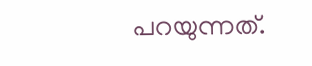പറയുന്നത്.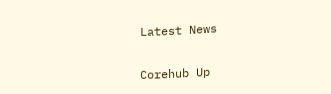Latest News

Corehub Up